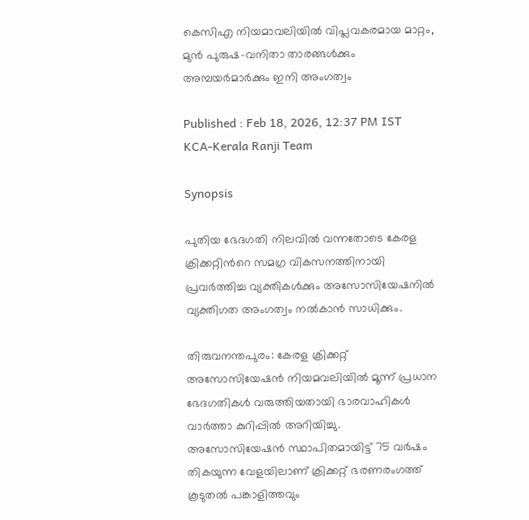കെസിഎ നിയമാവലിയിൽ വിപ്ലവകരമായ മാറ്റം, മുൻ പുരുഷ-വനിതാ താരങ്ങൾക്കും അമ്പയർമാർക്കും ഇനി അംഗത്വം

Published : Feb 18, 2026, 12:37 PM IST
KCA-Kerala Ranji Team

Synopsis

പുതിയ ഭേദഗതി നിലവിൽ വന്നതോടെ കേരള ക്രിക്കറ്റിന്‍റെ സമഗ്ര വികസനത്തിനായി പ്രവർത്തിച്ച വ്യക്തികൾക്കും അസോസിയേഷനിൽ വ്യക്തിഗത അംഗത്വം നൽകാൻ സാധിക്കും.

തിരുവനന്തപുരം: കേരള ക്രിക്കറ്റ് അസോസിയേഷൻ നിയമവലിയിൽ മൂന്ന് പ്രധാന ഭേദഗതികൾ വരുത്തിയതായി ഭാരവാഹികൾ വാർത്താ കുറിപ്പിൽ അറിയിച്ചു. അസോസിയേഷൻ സ്ഥാപിതമായിട്ട് 75 വർഷം തികയുന്ന വേളയിലാണ് ക്രിക്കറ്റ് ഭരണരംഗത്ത് കൂടുതൽ പങ്കാളിത്തവും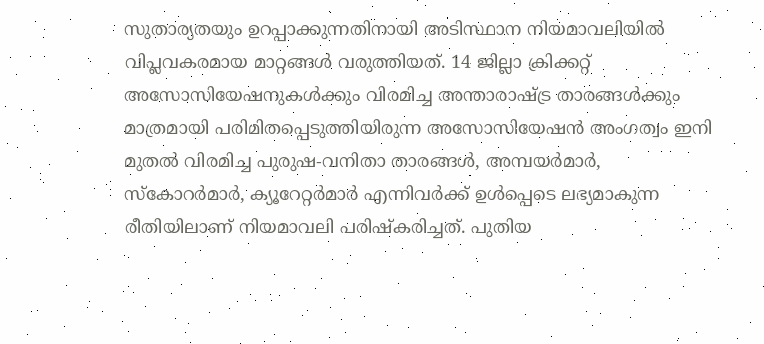സുതാര്യതയും ഉറപ്പാക്കുന്നതിനായി അടിസ്ഥാന നിയമാവലിയിൽ വിപ്ലവകരമായ മാറ്റങ്ങൾ വരുത്തിയത്. 14 ജില്ലാ ക്രിക്കറ്റ് അസോസിയേഷനുകൾക്കും വിരമിച്ച അന്താരാഷ്ട്ര താരങ്ങൾക്കും മാത്രമായി പരിമിതപ്പെടുത്തിയിരുന്ന അസോസിയേഷൻ അംഗത്വം ഇനി മുതൽ വിരമിച്ച പുരുഷ-വനിതാ താരങ്ങൾ, അമ്പയർമാർ, സ്കോറർമാർ, ക്യൂറേറ്റർമാർ എന്നിവർക്ക് ഉൾപ്പെടെ ലഭ്യമാകുന്ന രീതിയിലാണ് നിയമാവലി പരിഷ്കരിച്ചത്. പുതിയ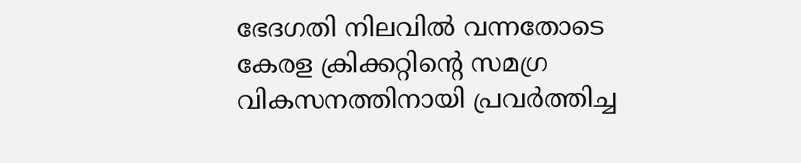ഭേദഗതി നിലവിൽ വന്നതോടെ കേരള ക്രിക്കറ്റിന്‍റെ സമഗ്ര വികസനത്തിനായി പ്രവർത്തിച്ച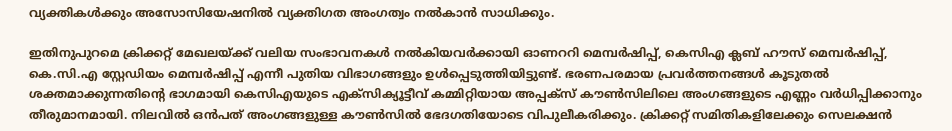വ്യക്തികൾക്കും അസോസിയേഷനിൽ വ്യക്തിഗത അംഗത്വം നൽകാൻ സാധിക്കും.

ഇതിനുപുറമെ ക്രിക്കറ്റ് മേഖലയ്ക്ക് വലിയ സംഭാവനകൾ നൽകിയവർക്കായി ഓണററി മെമ്പർഷിപ്പ്, കെസിഎ ക്ലബ് ഹൗസ് മെമ്പർഷിപ്പ്, കെ.സി.എ സ്റ്റേഡിയം മെമ്പർഷിപ്പ് എന്നീ പുതിയ വിഭാഗങ്ങളും ഉൾപ്പെടുത്തിയിട്ടുണ്ട്. ഭരണപരമായ പ്രവർത്തനങ്ങൾ കൂടുതൽ ശക്തമാക്കുന്നതിന്‍റെ ഭാഗമായി കെസിഎയുടെ എക്സിക്യൂട്ടീവ് കമ്മിറ്റിയായ അപ്പക്സ് കൗൺസിലിലെ അംഗങ്ങളുടെ എണ്ണം വർധിപ്പിക്കാനും തീരുമാനമായി. നിലവിൽ ഒൻപത് അംഗങ്ങളുള്ള കൗൺസിൽ ഭേദഗതിയോടെ വിപുലീകരിക്കും. ക്രിക്കറ്റ് സമിതികളിലേക്കും സെലക്ഷൻ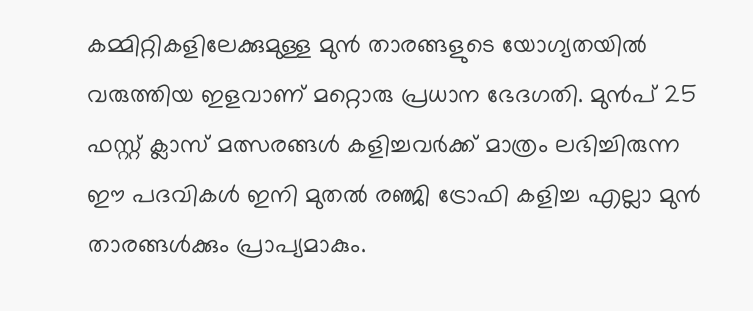കമ്മിറ്റികളിലേക്കുമുള്ള മുൻ താരങ്ങളുടെ യോഗ്യതയിൽ വരുത്തിയ ഇളവാണ് മറ്റൊരു പ്രധാന ഭേദഗതി. മുൻപ് 25 ഫസ്റ്റ് ക്ലാസ് മത്സരങ്ങൾ കളിച്ചവർക്ക് മാത്രം ലഭിച്ചിരുന്ന ഈ പദവികൾ ഇനി മുതൽ രഞ്ജി ട്രോഫി കളിച്ച എല്ലാ മുൻ താരങ്ങൾക്കും പ്രാപ്യമാകും.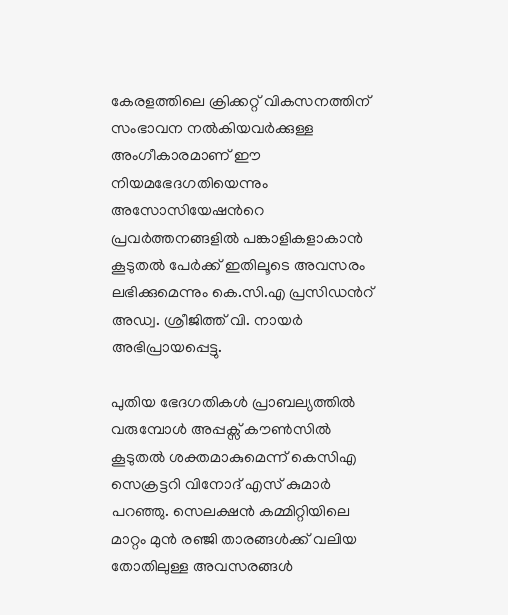കേരളത്തിലെ ക്രിക്കറ്റ് വികസനത്തിന് സംഭാവന നൽകിയവർക്കുള്ള അംഗീകാരമാണ് ഈ നിയമഭേദഗതിയെന്നും അസോസിയേഷന്‍റെ പ്രവർത്തനങ്ങളിൽ പങ്കാളികളാകാൻ കൂടുതൽ പേർക്ക് ഇതിലൂടെ അവസരം ലഭിക്കുമെന്നും കെ.സി.എ പ്രസിഡന്‍റ് അഡ്വ. ശ്രീജിത്ത് വി. നായർ അഭിപ്രായപ്പെട്ടു.

പുതിയ ഭേദഗതികൾ പ്രാബല്യത്തിൽ വരുമ്പോൾ അപ്പക്സ് കൗൺസിൽ കൂടുതൽ ശക്തമാകുമെന്ന് കെസിഎ സെക്രട്ടറി വിനോദ് എസ് കുമാർ പറഞ്ഞു. സെലക്ഷൻ കമ്മിറ്റിയിലെ മാറ്റം മുൻ രഞ്ജി താരങ്ങൾക്ക് വലിയ തോതിലുള്ള അവസരങ്ങൾ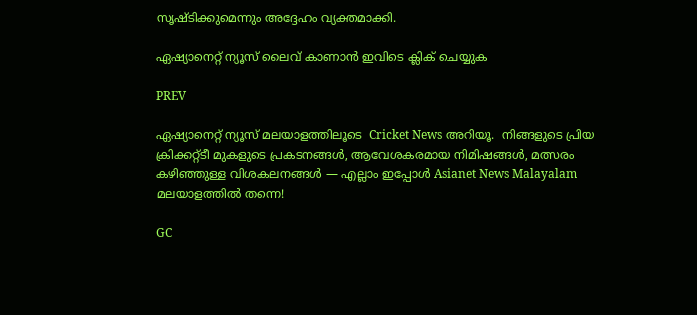സൃഷ്ടിക്കുമെന്നും അദ്ദേഹം വ്യക്തമാക്കി.

ഏഷ്യാനെറ്റ് ന്യൂസ് ലൈവ് കാണാന്‍ ഇവിടെ ക്ലിക് ചെയ്യുക

PREV

ഏഷ്യാനെറ്റ് ന്യൂസ് മലയാളത്തിലൂടെ  Cricket News അറിയൂ.  നിങ്ങളുടെ പ്രിയ ക്രിക്കറ്റ്ടീ മുകളുടെ പ്രകടനങ്ങൾ, ആവേശകരമായ നിമിഷങ്ങൾ, മത്സരം കഴിഞ്ഞുള്ള വിശകലനങ്ങൾ — എല്ലാം ഇപ്പോൾ Asianet News Malayalam മലയാളത്തിൽ തന്നെ!

GC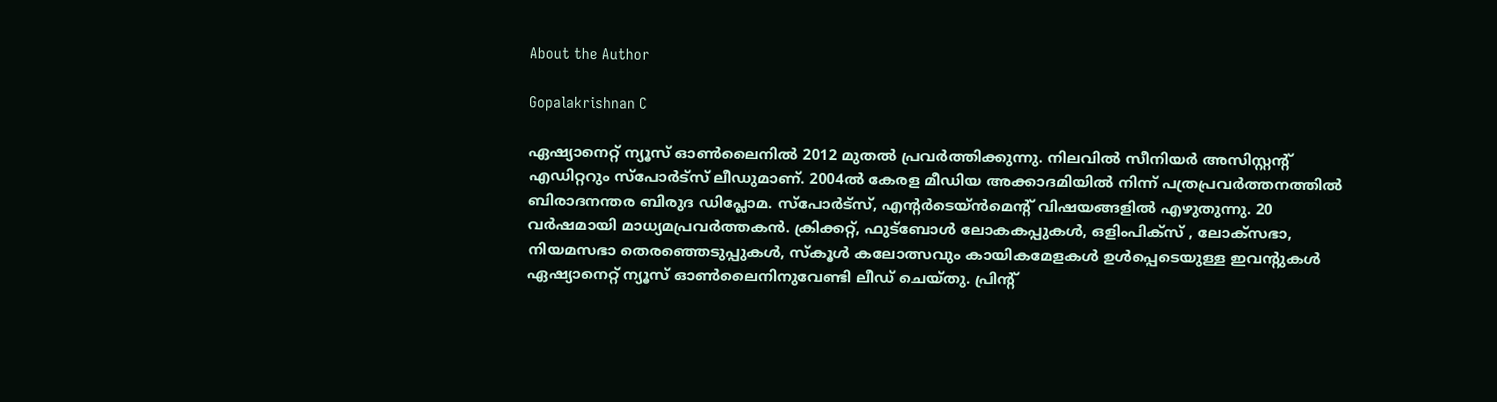About the Author

Gopalakrishnan C

ഏഷ്യാനെറ്റ് ന്യൂസ് ഓണ്‍ലൈനില്‍ 2012 മുതല്‍ പ്രവര്‍ത്തിക്കുന്നു. നിലവില്‍ സീനിയര്‍ അസിസ്റ്റന്‍റ് എഡിറ്ററും സ്പോർട്സ് ലീഡുമാണ്. 2004ൽ കേരള മീഡിയ അക്കാദമിയില്‍ നിന്ന് പത്രപ്രവര്‍ത്തനത്തില്‍ ബിരാദനന്തര ബിരുദ ഡിപ്ലോമ. സ്പോര്‍ട്സ്, എന്‍റര്‍ടെയ്ൻമെന്‍റ് വിഷയങ്ങളില്‍ എഴുതുന്നു. 20 വര്‍ഷമായി മാധ്യമപ്രവര്‍ത്തകൻ. ക്രിക്കറ്റ്, ഫുട്ബോള്‍ ലോകകപ്പുകൾ, ഒളിംപിക്സ് , ലോക്സഭാ, നിയമസഭാ തെരഞ്ഞെടുപ്പുകള്‍, സ്കൂള്‍ കലോത്സവും കായികമേളകള്‍ ഉള്‍പ്പെടെയുള്ള ഇവന്‍റുകള്‍ ഏഷ്യാനെറ്റ് ന്യൂസ് ഓണ്‍ലൈനിനുവേണ്ടി ലീഡ് ചെയ്തു. പ്രിന്‍റ്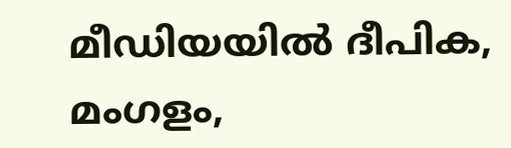മീഡിയയില്‍ ദീപിക, മംഗളം,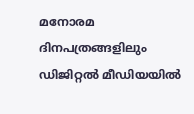മനോരമ ദിനപത്രങ്ങളിലും ഡിജിറ്റൽ മീഡിയയില്‍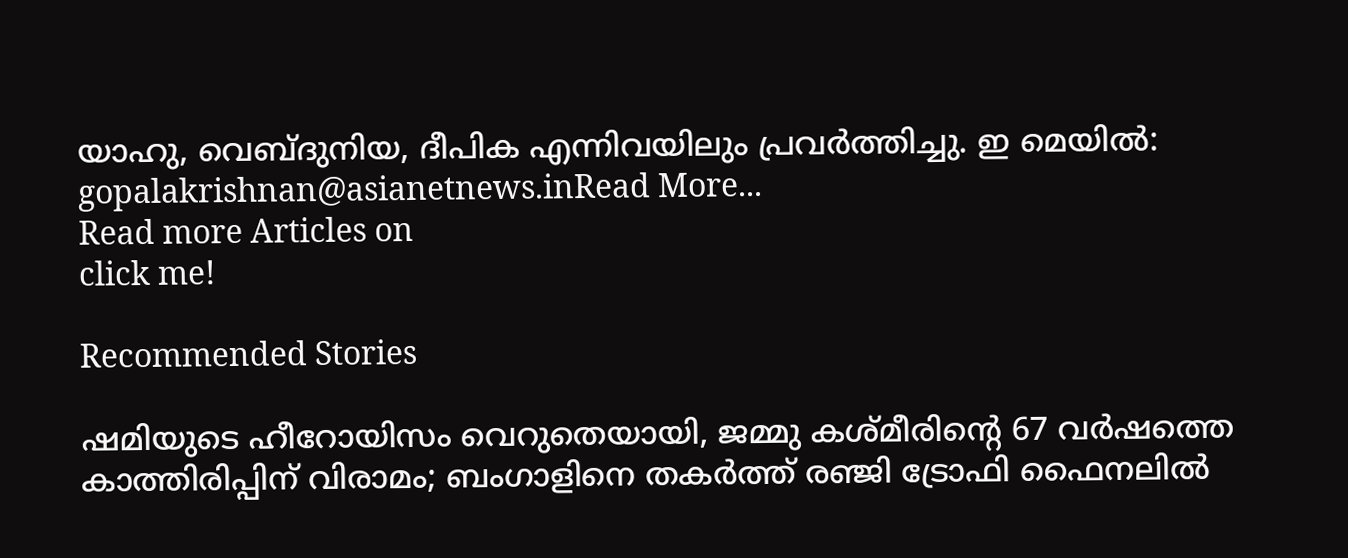യാഹു, വെബ്ദുനിയ, ദീപിക എന്നിവയിലും പ്രവര്‍ത്തിച്ചു. ഇ മെയില്‍: gopalakrishnan@asianetnews.inRead More...
Read more Articles on
click me!

Recommended Stories

ഷമിയുടെ ഹീറോയിസം വെറുതെയായി, ജമ്മു കശ്മീരിന്‍റെ 67 വർഷത്തെ കാത്തിരിപ്പിന് വിരാമം; ബംഗാളിനെ തകർത്ത് രഞ്ജി ട്രോഫി ഫൈനലിൽ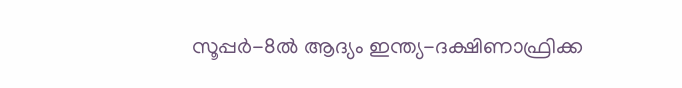സൂപ്പര്‍-8ല്‍ ആദ്യം ഇന്ത്യ-ദക്ഷിണാഫ്രിക്ക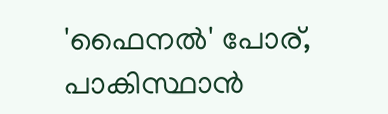'ഫൈനല്‍' പോര്, പാകിസ്ഥാന്‍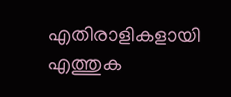എതിരാളികളായി എത്തുക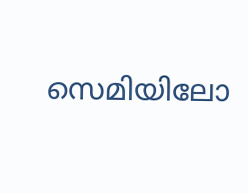സെമിയിലോ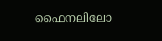ഫൈനലിലോ